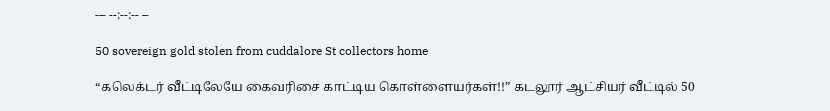--- --:--:-- --

50 sovereign gold stolen from cuddalore St collectors home

“கலெக்டர் வீட்டிலேயே கைவரிசை காட்டிய கொள்ளையர்கள்!!” கடலூர் ஆட்சியர் வீட்டில் 50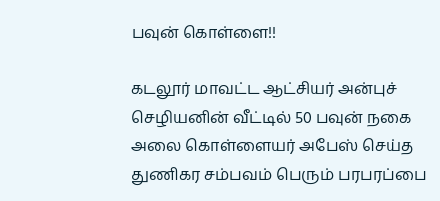பவுன் கொள்ளை!!

கடலூர் மாவட்ட ஆட்சியர் அன்புச் செழியனின் வீட்டில் 50 பவுன் நகை அலை கொள்ளையர் அபேஸ் செய்த துணிகர சம்பவம் பெரும் பரபரப்பை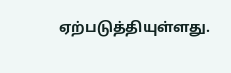ஏற்படுத்தியுள்ளது.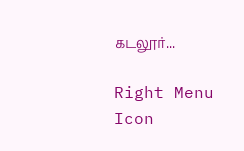கடலூர்...

Right Menu Icon